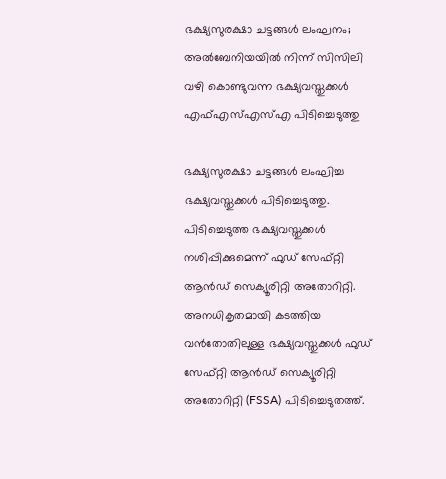ഭക്ഷ്യസുരക്ഷാ ചട്ടങ്ങൾ ലംഘനം; അൽബേനിയയിൽ നിന്ന് സിസിലി വഴി കൊണ്ടുവന്ന ഭക്ഷ്യവസ്തുക്കൾ എഫ്എസ്എസ്എ പിടിച്ചെടുത്തു

ഭക്ഷ്യസുരക്ഷാ ചട്ടങ്ങൾ ലംഘിച്ച ഭക്ഷ്യവസ്തുക്കൾ പിടിച്ചെടുത്തു. പിടിച്ചെടുത്ത ഭക്ഷ്യവസ്തുക്കൾ നശിപ്പിക്കുമെന്ന് ഫുഡ് സേഫ്റ്റി ആൻഡ് സെക്യൂരിറ്റി അതോറിറ്റി. അനധികൃതമായി കടത്തിയ വൻതോതിലുള്ള ഭക്ഷ്യവസ്തുക്കൾ ഫുഡ് സേഫ്റ്റി ആൻഡ് സെക്യൂരിറ്റി അതോറിറ്റി (FSSA) പിടിച്ചെടുതത്ത്.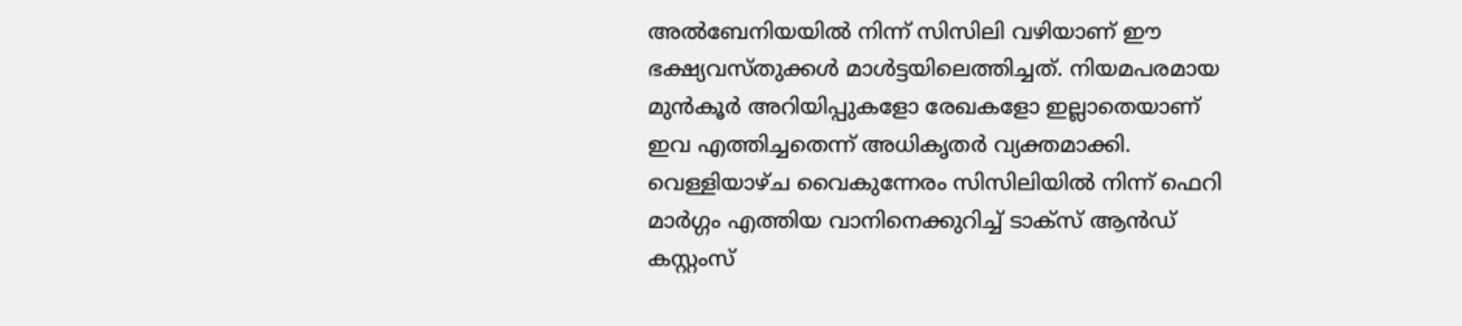അൽബേനിയയിൽ നിന്ന് സിസിലി വഴിയാണ് ഈ ഭക്ഷ്യവസ്തുക്കൾ മാൾട്ടയിലെത്തിച്ചത്. നിയമപരമായ മുൻകൂർ അറിയിപ്പുകളോ രേഖകളോ ഇല്ലാതെയാണ് ഇവ എത്തിച്ചതെന്ന് അധികൃതർ വ്യക്തമാക്കി.
വെള്ളിയാഴ്ച വൈകുന്നേരം സിസിലിയിൽ നിന്ന് ഫെറി മാർഗ്ഗം എത്തിയ വാനിനെക്കുറിച്ച് ടാക്സ് ആൻഡ് കസ്റ്റംസ്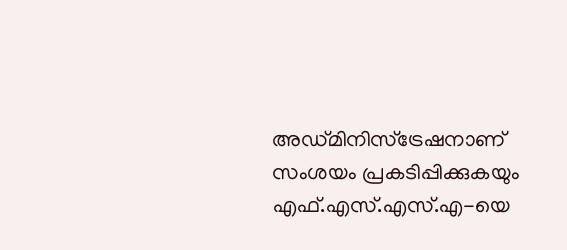അഡ്മിനിസ്ട്രേഷനാണ് സംശയം പ്രകടിപ്പിക്കുകയും എഫ്.എസ്.എസ്.എ-യെ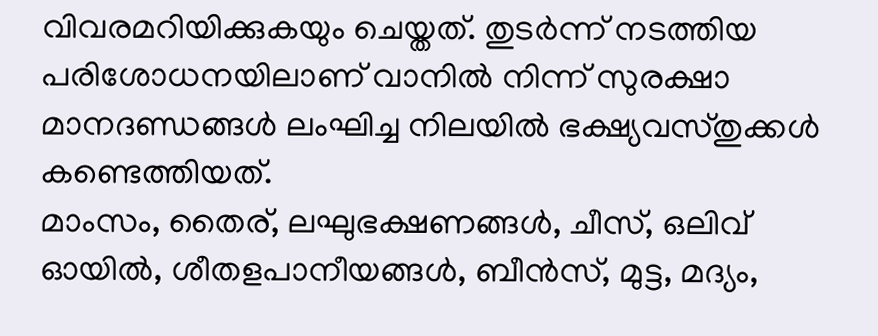വിവരമറിയിക്കുകയും ചെയ്തത്. തുടർന്ന് നടത്തിയ പരിശോധനയിലാണ് വാനിൽ നിന്ന് സുരക്ഷാ മാനദണ്ഡങ്ങൾ ലംഘിച്ച നിലയിൽ ഭക്ഷ്യവസ്തുക്കൾ കണ്ടെത്തിയത്.
മാംസം, തൈര്, ലഘുഭക്ഷണങ്ങൾ, ചീസ്, ഒലിവ് ഓയിൽ, ശീതളപാനീയങ്ങൾ, ബീൻസ്, മുട്ട, മദ്യം,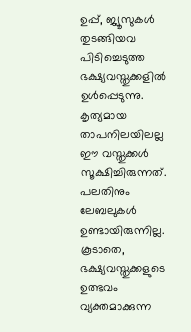ഉപ്പ്, ജ്യൂസുകൾ തുടങ്ങിയവ പിടിച്ചെടുത്ത ഭക്ഷ്യവസ്തുക്കളിൽ ഉൾപ്പെടുന്നു. കൃത്യമായ താപനിലയിലല്ല ഈ വസ്തുക്കൾ സൂക്ഷിച്ചിരുന്നത്. പലതിനും ലേബലുകൾ ഉണ്ടായിരുന്നില്ല. കൂടാതെ, ഭക്ഷ്യവസ്തുക്കളുടെ ഉത്ഭവം വ്യക്തമാക്കുന്ന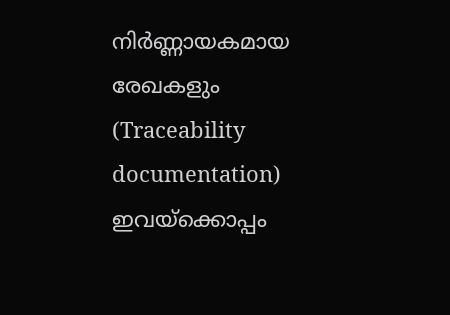നിർണ്ണായകമായ രേഖകളും (Traceability documentation) ഇവയ്ക്കൊപ്പം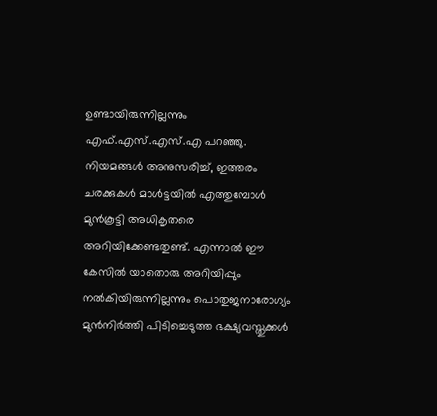ഉണ്ടായിരുന്നില്ലന്നും എഫ്.എസ്.എസ്.എ പറഞ്ഞു.
നിയമങ്ങൾ അനുസരിച്ച്, ഇത്തരം ചരക്കുകൾ മാൾട്ടയിൽ എത്തുമ്പോൾ മുൻകൂട്ടി അധികൃതരെ അറിയിക്കേണ്ടതുണ്ട്. എന്നാൽ ഈ കേസിൽ യാതൊരു അറിയിപ്പും നൽകിയിരുന്നില്ലന്നും പൊതുജനാരോഗ്യം മുൻനിർത്തി പിടിച്ചെടുത്ത ഭക്ഷ്യവസ്തുക്കൾ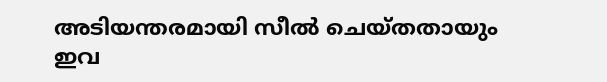അടിയന്തരമായി സീൽ ചെയ്തതായും ഇവ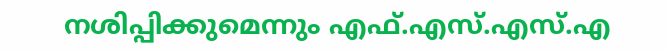നശിപ്പിക്കുമെന്നും എഫ്.എസ്.എസ്.എ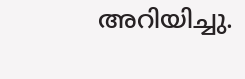അറിയിച്ചു.